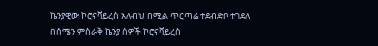ኬንያዊው ኮሮናቫይረስ አለብህ በሚል ጥርጣሬ ተደብድቦ ተገደለ
በሰሜን ምስራቅ ኬንያ ሰዎች ኮሮናቫይረስ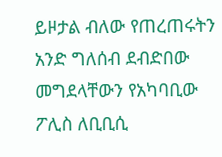ይዞታል ብለው የጠረጠሩትን አንድ ግለሰብ ደብድበው መግደላቸውን የአካባቢው ፖሊስ ለቢቢሲ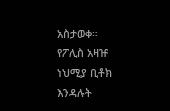አስታወቀ። የፖሊስ አዛዡ ነህሚያ ቢቶክ እንዳሉት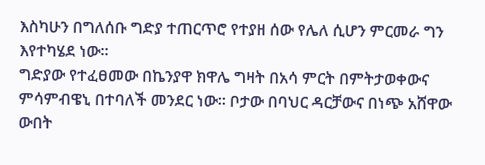እስካሁን በግለሰቡ ግድያ ተጠርጥሮ የተያዘ ሰው የሌለ ሲሆን ምርመራ ግን እየተካሄደ ነው።
ግድያው የተፈፀመው በኬንያዋ ክዋሌ ግዛት በአሳ ምርት በምትታወቀውና ምሳምብዌኒ በተባለች መንደር ነው። ቦታው በባህር ዳርቻውና በነጭ አሸዋው ውበት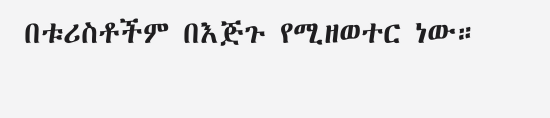በቱሪስቶችም በእጅጉ የሚዘወተር ነው።